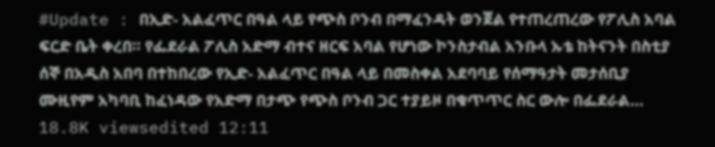#Update : በኢድ- አልፈጥር በዓል ላይ የጭስ ቦንብ በማፈንዳት ወንጀል የተጠረጠረው የፖሊስ አባል ፍርድ ቤት ቀረበ። የፌደራል ፖሊስ አድማ ብተና ዘርፍ አባል የሆነው ኮንስታብል አንቡላ ኡቴ ከትናንት በስቲያ ሰኞ በአዲስ አበባ በተከበረው የኢድ- አልፈጥር በዓል ላይ በመስቀል አደባባይ የሰማዓታት መታሰቢያ ሙዚየም አካባቢ ከፈነዳው የአድማ በታጭ የጭስ ቦንብ ጋር ተያይዞ በቁጥጥር ስር ውሎ በፌደራል… 18.8K viewsedited 12:11